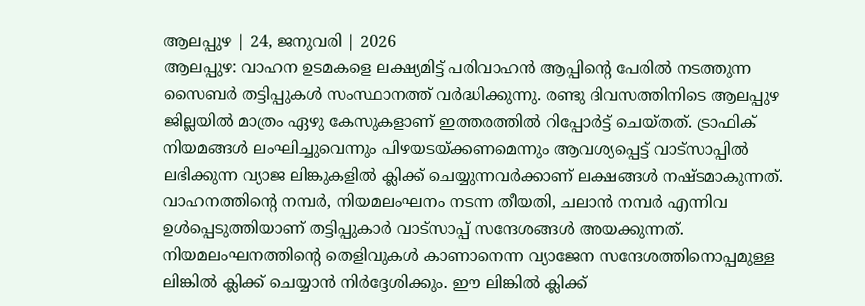ആലപ്പുഴ | 24, ജനുവരി | 2026
ആലപ്പുഴ: വാഹന ഉടമകളെ ലക്ഷ്യമിട്ട് പരിവാഹൻ ആപ്പിന്റെ പേരിൽ നടത്തുന്ന സൈബർ തട്ടിപ്പുകൾ സംസ്ഥാനത്ത് വർദ്ധിക്കുന്നു. രണ്ടു ദിവസത്തിനിടെ ആലപ്പുഴ ജില്ലയിൽ മാത്രം ഏഴു കേസുകളാണ് ഇത്തരത്തിൽ റിപ്പോർട്ട് ചെയ്തത്. ട്രാഫിക് നിയമങ്ങൾ ലംഘിച്ചുവെന്നും പിഴയടയ്ക്കണമെന്നും ആവശ്യപ്പെട്ട് വാട്സാപ്പിൽ ലഭിക്കുന്ന വ്യാജ ലിങ്കുകളിൽ ക്ലിക്ക് ചെയ്യുന്നവർക്കാണ് ലക്ഷങ്ങൾ നഷ്ടമാകുന്നത്.
വാഹനത്തിന്റെ നമ്പർ, നിയമലംഘനം നടന്ന തീയതി, ചലാൻ നമ്പർ എന്നിവ ഉൾപ്പെടുത്തിയാണ് തട്ടിപ്പുകാർ വാട്സാപ്പ് സന്ദേശങ്ങൾ അയക്കുന്നത്. നിയമലംഘനത്തിന്റെ തെളിവുകൾ കാണാനെന്ന വ്യാജേന സന്ദേശത്തിനൊപ്പമുള്ള ലിങ്കിൽ ക്ലിക്ക് ചെയ്യാൻ നിർദ്ദേശിക്കും. ഈ ലിങ്കിൽ ക്ലിക്ക്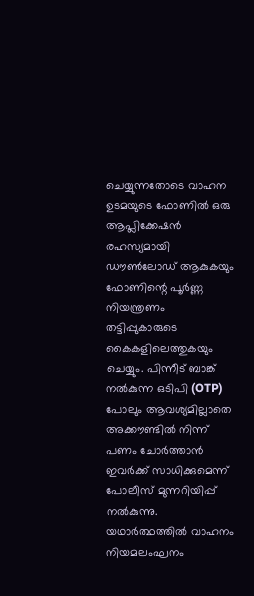ചെയ്യുന്നതോടെ വാഹന ഉടമയുടെ ഫോണിൽ ഒരു ആപ്ലിക്കേഷൻ രഹസ്യമായി ഡൗൺലോഡ് ആകുകയും ഫോണിന്റെ പൂർണ്ണ നിയന്ത്രണം തട്ടിപ്പുകാരുടെ കൈകളിലെത്തുകയും ചെയ്യും. പിന്നീട് ബാങ്ക് നൽകുന്ന ഒടിപി (OTP) പോലും ആവശ്യമില്ലാതെ അക്കൗണ്ടിൽ നിന്ന് പണം ചോർത്താൻ ഇവർക്ക് സാധിക്കുമെന്ന് പോലീസ് മുന്നറിയിപ്പ് നൽകുന്നു.
യഥാർത്ഥത്തിൽ വാഹനം നിയമലംഘനം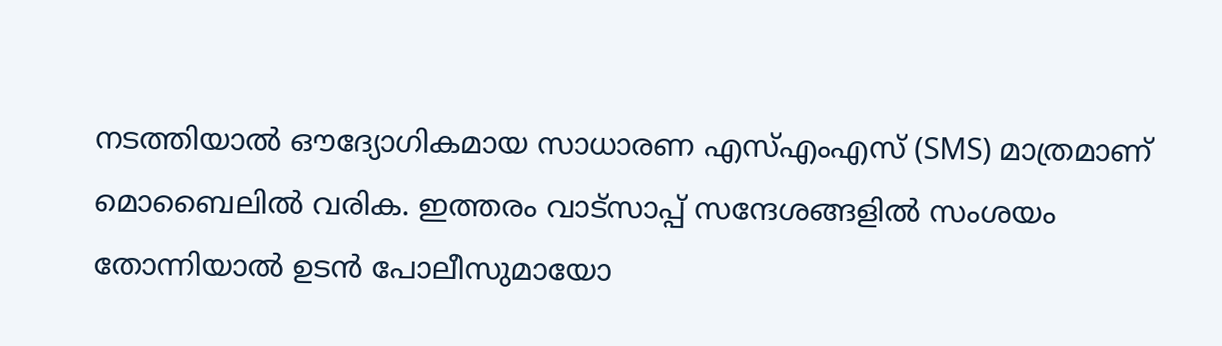നടത്തിയാൽ ഔദ്യോഗികമായ സാധാരണ എസ്എംഎസ് (SMS) മാത്രമാണ് മൊബൈലിൽ വരിക. ഇത്തരം വാട്സാപ്പ് സന്ദേശങ്ങളിൽ സംശയം തോന്നിയാൽ ഉടൻ പോലീസുമായോ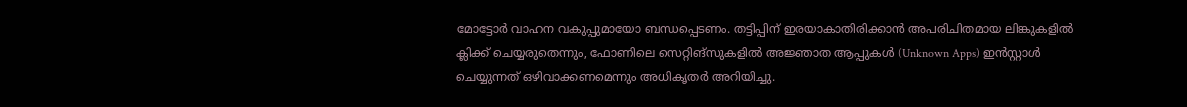മോട്ടോർ വാഹന വകുപ്പുമായോ ബന്ധപ്പെടണം. തട്ടിപ്പിന് ഇരയാകാതിരിക്കാൻ അപരിചിതമായ ലിങ്കുകളിൽ ക്ലിക്ക് ചെയ്യരുതെന്നും, ഫോണിലെ സെറ്റിങ്സുകളിൽ അജ്ഞാത ആപ്പുകൾ (Unknown Apps) ഇൻസ്റ്റാൾ ചെയ്യുന്നത് ഒഴിവാക്കണമെന്നും അധികൃതർ അറിയിച്ചു.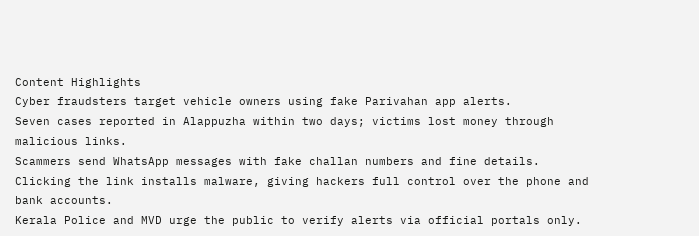Content Highlights
Cyber fraudsters target vehicle owners using fake Parivahan app alerts.
Seven cases reported in Alappuzha within two days; victims lost money through malicious links.
Scammers send WhatsApp messages with fake challan numbers and fine details.
Clicking the link installs malware, giving hackers full control over the phone and bank accounts.
Kerala Police and MVD urge the public to verify alerts via official portals only.